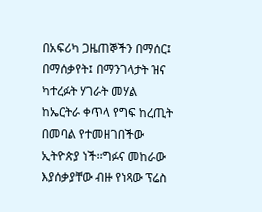በአፍሪካ ጋዜጠኞችን በማሰር፤ በማሰቃየት፤ በማንገላታት ዝና ካተረፉት ሃገራት መሃል ከኤርትራ ቀጥላ የግፍ ከረጢት በመባል የተመዘገበችው ኢትዮጵያ ነች፡፡ግፉና መከራው እያሰቃያቸው ብዙ የነጻው ፕሬስ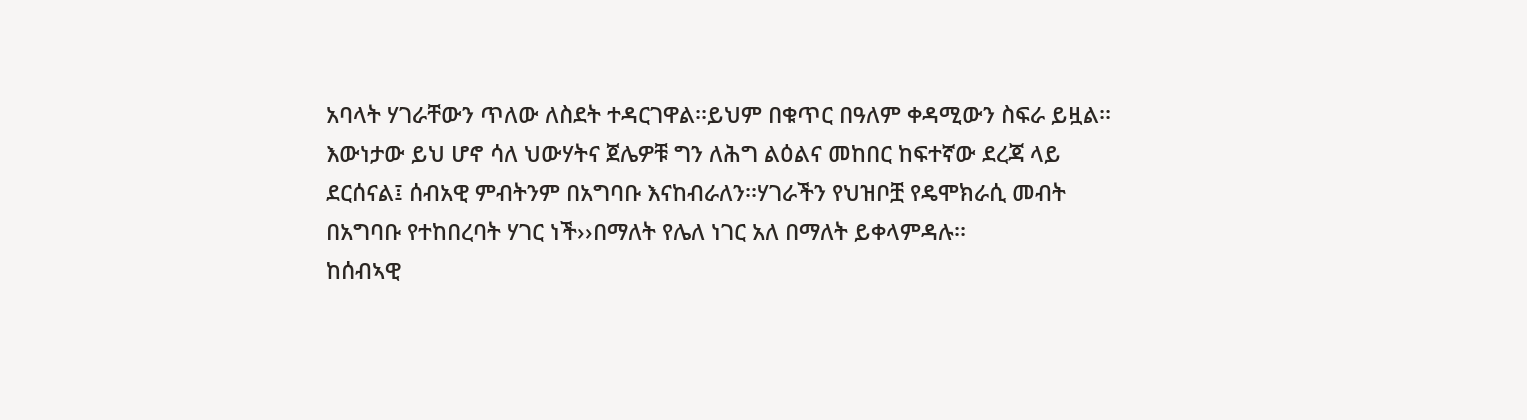አባላት ሃገራቸውን ጥለው ለስደት ተዳርገዋል፡፡ይህም በቁጥር በዓለም ቀዳሚውን ስፍራ ይዟል፡፡እውነታው ይህ ሆኖ ሳለ ህውሃትና ጀሌዎቹ ግን ለሕግ ልዕልና መከበር ከፍተኛው ደረጃ ላይ ደርሰናል፤ ሰብአዊ ምብትንም በአግባቡ እናከብራለን፡፡ሃገራችን የህዝቦቿ የዴሞክራሲ መብት በአግባቡ የተከበረባት ሃገር ነች››በማለት የሌለ ነገር አለ በማለት ይቀላምዳሉ፡፡
ከሰብኣዊ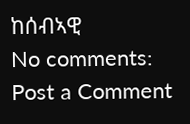ከሰብኣዊ
No comments:
Post a Comment